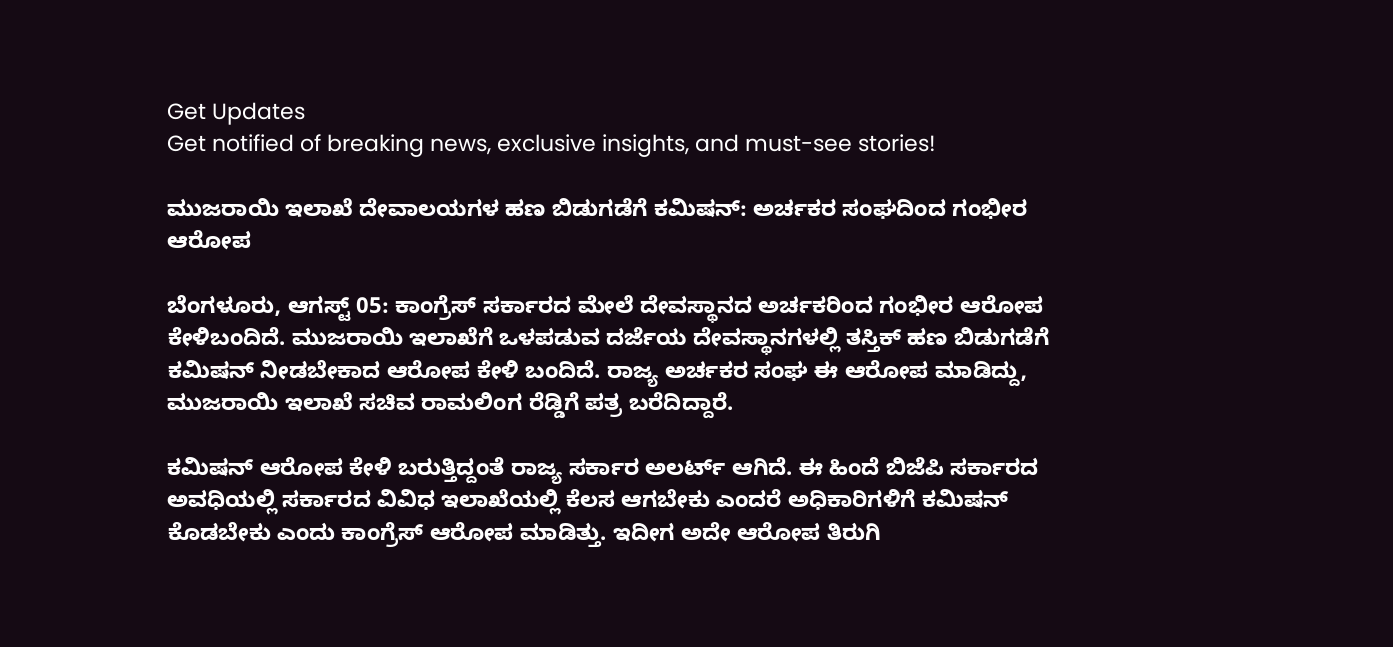Get Updates
Get notified of breaking news, exclusive insights, and must-see stories!

ಮುಜರಾಯಿ ಇಲಾಖೆ ದೇವಾಲಯಗಳ ಹಣ ಬಿಡುಗಡೆಗೆ ಕಮಿಷನ್‌: ಅರ್ಚಕರ ಸಂಘದಿಂದ ಗಂಭೀರ ಆರೋಪ

ಬೆಂಗಳೂರು, ಆಗಸ್ಟ್‌ 05: ಕಾಂಗ್ರೆಸ್‌ ಸರ್ಕಾರದ ಮೇಲೆ ದೇವಸ್ಥಾನದ ಅರ್ಚಕರಿಂದ ಗಂಭೀರ ಆರೋಪ ಕೇಳಿಬಂದಿದೆ. ಮುಜರಾಯಿ ಇಲಾಖೆಗೆ ಒಳಪಡುವ ದರ್ಜೆಯ ದೇವಸ್ಥಾನಗಳಲ್ಲಿ ತಸ್ತಿಕ್ ಹಣ ಬಿಡುಗಡೆಗೆ ಕಮಿಷನ್ ನೀಡಬೇಕಾದ ಆರೋಪ ಕೇಳಿ ಬಂದಿದೆ. ರಾಜ್ಯ ಅರ್ಚಕರ ಸಂಘ ಈ ಆರೋಪ ಮಾಡಿದ್ದು, ಮುಜರಾಯಿ ಇಲಾಖೆ ಸಚಿವ ರಾಮಲಿಂಗ ರೆಡ್ಡಿಗೆ ಪತ್ರ ಬರೆದಿದ್ದಾರೆ.

ಕಮಿಷನ್‌ ಆರೋಪ ಕೇಳಿ ಬರುತ್ತಿದ್ದಂತೆ ರಾಜ್ಯ ಸರ್ಕಾರ ಅಲರ್ಟ್‌ ಆಗಿದೆ. ಈ ಹಿಂದೆ ಬಿಜೆಪಿ ಸರ್ಕಾರದ ಅವಧಿಯಲ್ಲಿ ಸರ್ಕಾರದ ವಿವಿಧ ಇಲಾಖೆಯಲ್ಲಿ ಕೆಲಸ ಆಗಬೇಕು ಎಂದರೆ ಅಧಿಕಾರಿಗಳಿಗೆ ಕಮಿಷನ್ ಕೊಡಬೇಕು ಎಂದು ಕಾಂಗ್ರೆಸ್‌ ಆರೋಪ ಮಾಡಿತ್ತು. ಇದೀಗ ಅದೇ ಆರೋಪ ತಿರುಗಿ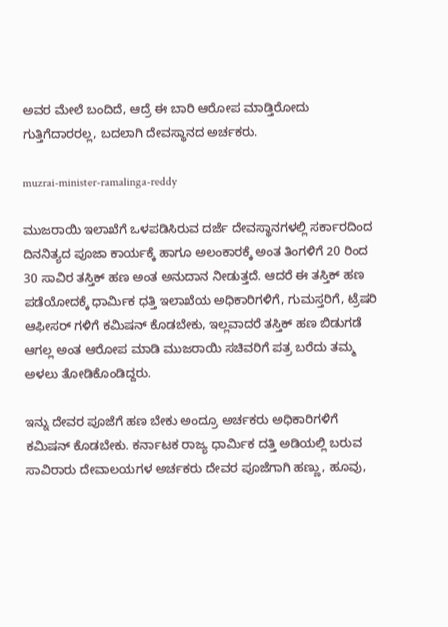ಅವರ ಮೇಲೆ ಬಂದಿದೆ, ಆದ್ರೆ ಈ ಬಾರಿ ಆರೋಪ ಮಾಡ್ತಿರೋದು ಗುತ್ತಿಗೆದಾರರಲ್ಲ, ಬದಲಾಗಿ ದೇವಸ್ಥಾನದ ಅರ್ಚಕರು.

muzrai-minister-ramalinga-reddy

ಮುಜರಾಯಿ ಇಲಾಖೆಗೆ ಒಳಪಡಿಸಿರುವ ದರ್ಜೆ ದೇವಸ್ಥಾನಗಳಲ್ಲಿ ಸರ್ಕಾರದಿಂದ ದಿನನಿತ್ಯದ ಪೂಜಾ ಕಾರ್ಯಕ್ಕೆ ಹಾಗೂ ಅಲಂಕಾರಕ್ಕೆ ಅಂತ ತಿಂಗಳಿಗೆ 20 ರಿಂದ 30 ಸಾವಿರ ತಸ್ತಿಕ್ ಹಣ ಅಂತ ಅನುದಾನ ನೀಡುತ್ತದೆ. ಆದರೆ ಈ ತಸ್ತಿಕ್ ಹಣ ಪಡೆಯೋದಕ್ಕೆ ಧಾರ್ಮಿಕ ಧತ್ತಿ ಇಲಾಖೆಯ ಅಧಿಕಾರಿಗಳಿಗೆ, ಗುಮಸ್ತರಿಗೆ, ಟ್ರೆಷರಿ ಆಫೀಸರ್ ಗಳಿಗೆ ಕಮಿಷನ್ ಕೊಡಬೇಕು, ಇಲ್ಲವಾದರೆ ತಸ್ತಿಕ್ ಹಣ ಬಿಡುಗಡೆ ಆಗಲ್ಲ ಅಂತ ಆರೋಪ ಮಾಡಿ ಮುಜರಾಯಿ ಸಚಿವರಿಗೆ ಪತ್ರ ಬರೆದು ತಮ್ಮ ಅಳಲು ತೋಡಿಕೊಂಡಿದ್ದರು.

ಇನ್ನು ದೇವರ ಪೂಜೆಗೆ ಹಣ ಬೇಕು ಅಂದ್ರೂ ಅರ್ಚಕರು ಅಧಿಕಾರಿಗಳಿಗೆ ಕಮಿಷನ್ ಕೊಡಬೇಕು. ಕರ್ನಾಟಕ ರಾಜ್ಯ ಧಾರ್ಮಿಕ ದತ್ತಿ ಅಡಿಯಲ್ಲಿ ಬರುವ ಸಾವಿರಾರು ದೇವಾಲಯಗಳ ಅರ್ಚಕರು ದೇವರ ಪೂಜೆಗಾಗಿ ಹಣ್ಣು, ಹೂವು,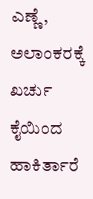ಎಣ್ಣೆ, ಅಲಾಂಕರಕ್ಕೆ ಖರ್ಚು ಕೈಯಿಂದ ಹಾಕಿರ್ತಾರೆ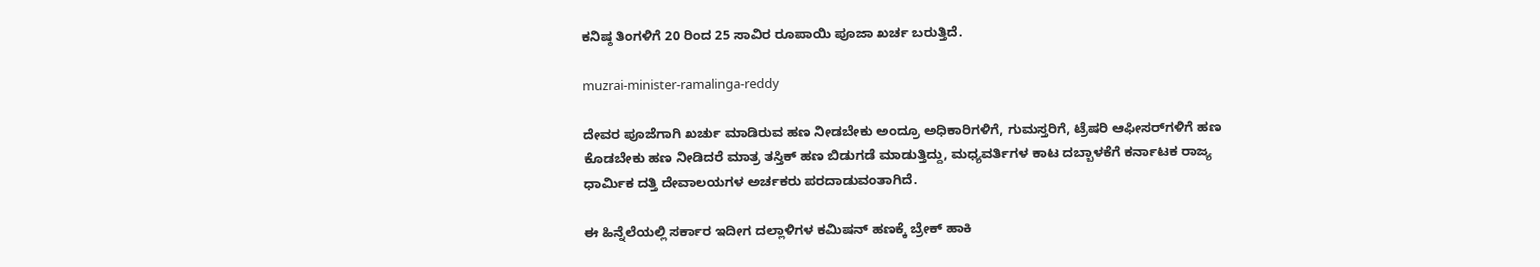ಕನಿಷ್ಠ ತಿಂಗಳಿಗೆ 20 ರಿಂದ 25 ಸಾವಿರ ರೂಪಾಯಿ ಪೂಜಾ ಖರ್ಚ ಬರುತ್ತಿದೆ.

muzrai-minister-ramalinga-reddy

ದೇವರ ಪೂಜೆಗಾಗಿ ಖರ್ಚು ಮಾಡಿರುವ ಹಣ ನೀಡಬೇಕು ಅಂದ್ರೂ ಅಧಿಕಾರಿಗಳಿಗೆ, ಗುಮಸ್ತರಿಗೆ, ಟ್ರೆಷರಿ ಆಫೀಸರ್‌ಗಳಿಗೆ ಹಣ ಕೊಡಬೇಕು ಹಣ ನೀಡಿದರೆ ಮಾತ್ರ ತಸ್ತಿಕ್ ಹಣ ಬಿಡುಗಡೆ ಮಾಡುತ್ತಿದ್ದು, ಮಧ್ಯವರ್ತಿಗಳ ಕಾಟ ದಬ್ಬಾಳಕೆಗೆ ಕರ್ನಾಟಕ ರಾಜ್ಯ ಧಾರ್ಮಿಕ ದತ್ತಿ ದೇವಾಲಯಗಳ ಅರ್ಚಕರು ಪರದಾಡುವಂತಾಗಿದೆ.

ಈ ಹಿನ್ನೆಲೆಯಲ್ಲಿ ಸರ್ಕಾರ ಇದೀಗ ದಲ್ಲಾಳಿಗಳ ಕಮಿಷನ್ ಹಣಕ್ಕೆ ಬ್ರೇಕ್ ಹಾಕಿ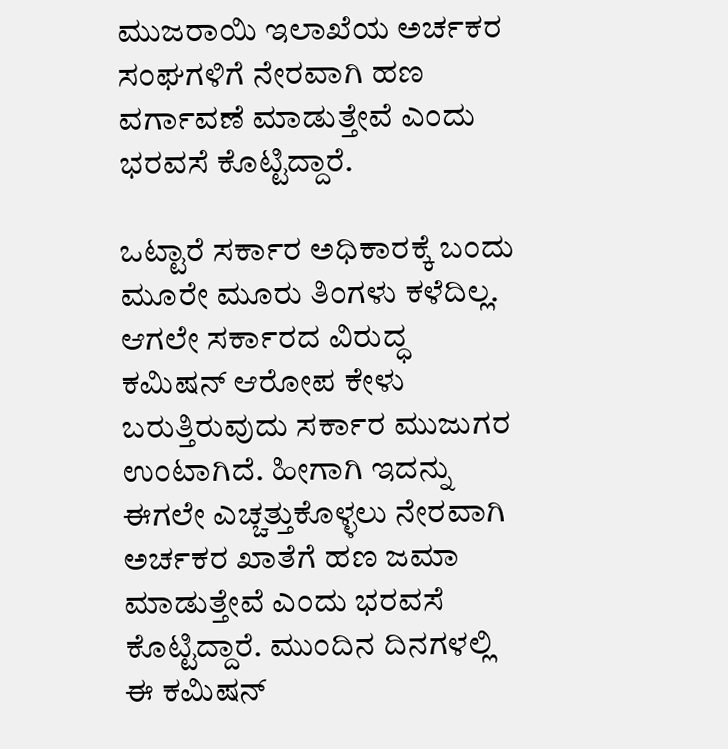ಮುಜರಾಯಿ ಇಲಾಖೆಯ ಅರ್ಚಕರ ಸಂಘಗಳಿಗೆ ನೇರವಾಗಿ ಹಣ ವರ್ಗಾವಣೆ ಮಾಡುತ್ತೇವೆ ಎಂದು ಭರವಸೆ ಕೊಟ್ಟಿದ್ದಾರೆ.

ಒಟ್ಟಾರೆ ಸರ್ಕಾರ ಅಧಿಕಾರಕ್ಕೆ ಬಂದು ಮೂರೇ ಮೂರು ತಿಂಗಳು ಕಳೆದಿಲ್ಲ. ಆಗಲೇ ಸರ್ಕಾರದ ವಿರುದ್ಧ ಕಮಿಷನ್ ಆರೋಪ ಕೇಳು ಬರುತ್ತಿರುವುದು ಸರ್ಕಾರ ಮುಜುಗರ ಉಂಟಾಗಿದೆ. ಹೀಗಾಗಿ ಇದನ್ನು ಈಗಲೇ ಎಚ್ಚತ್ತುಕೊಳ್ಳಲು ನೇರವಾಗಿ ಅರ್ಚಕರ ಖಾತೆಗೆ ಹಣ ಜಮಾ ಮಾಡುತ್ತೇವೆ ಎಂದು ಭರವಸೆ ಕೊಟ್ಟಿದ್ದಾರೆ. ಮುಂದಿನ ದಿನಗಳಲ್ಲಿ ಈ ಕಮಿಷನ್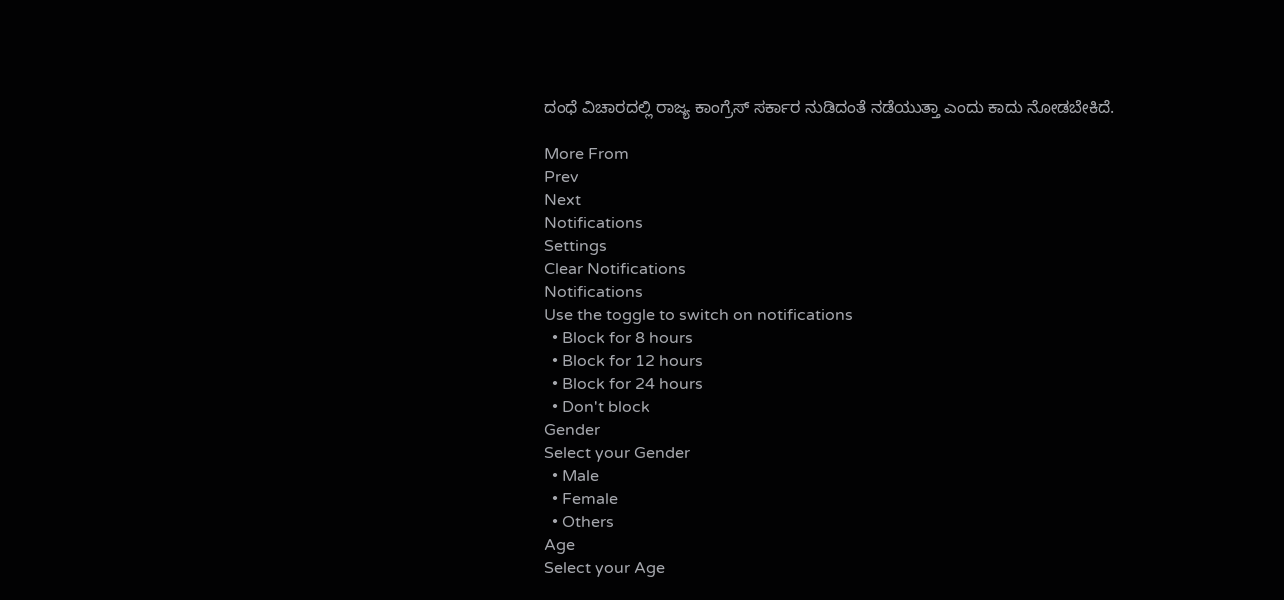ದಂಧೆ ವಿಚಾರದಲ್ಲಿ ರಾಜ್ಯ ಕಾಂಗ್ರೆಸ್‌ ಸರ್ಕಾರ ನುಡಿದಂತೆ ನಡೆಯುತ್ತಾ ಎಂದು ಕಾದು ನೋಡಬೇಕಿದೆ.

More From
Prev
Next
Notifications
Settings
Clear Notifications
Notifications
Use the toggle to switch on notifications
  • Block for 8 hours
  • Block for 12 hours
  • Block for 24 hours
  • Don't block
Gender
Select your Gender
  • Male
  • Female
  • Others
Age
Select your Age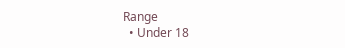Range
  • Under 18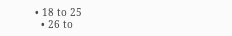• 18 to 25
  • 26 to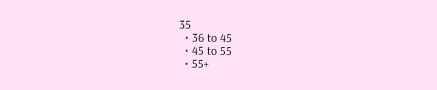35
  • 36 to 45
  • 45 to 55
  • 55+